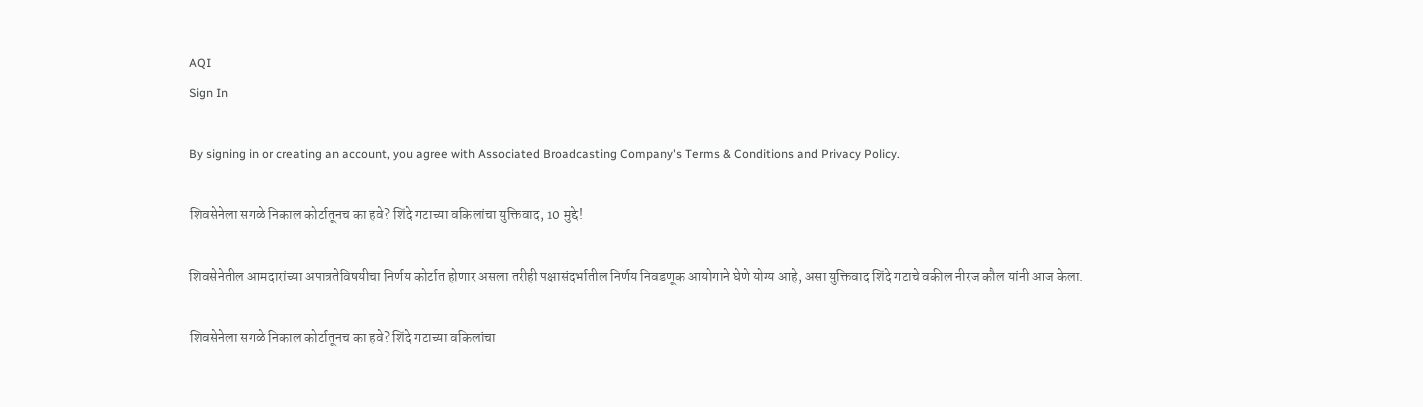AQI
Sign In

By signing in or creating an account, you agree with Associated Broadcasting Company's Terms & Conditions and Privacy Policy.

शिवसेनेला सगळे निकाल कोर्टातूनच का हवे? शिंदे गटाच्या वकिलांचा युक्तिवाद, 10 मुद्दे!

शिवसेनेतील आमदारांच्या अपात्रतेविषयीचा निर्णय कोर्टात होणार असला तरीही पक्षासंदर्भातील निर्णय निवडणूक आयोगाने घेणे योग्य आहे, असा युक्तिवाद शिंदे गटाचे वकील नीरज कौल यांनी आज केला.

शिवसेनेला सगळे निकाल कोर्टातूनच का हवे? शिंदे गटाच्या वकिलांचा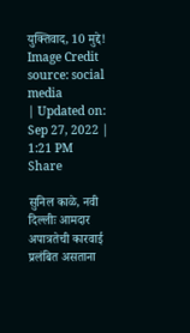युक्तिवाद, 10 मुद्दे!
Image Credit source: social media
| Updated on: Sep 27, 2022 | 1:21 PM
Share

सुनिल काळे, नवी दिल्लीः आमदार अपात्रतेची कारवाई प्रलंबित असताना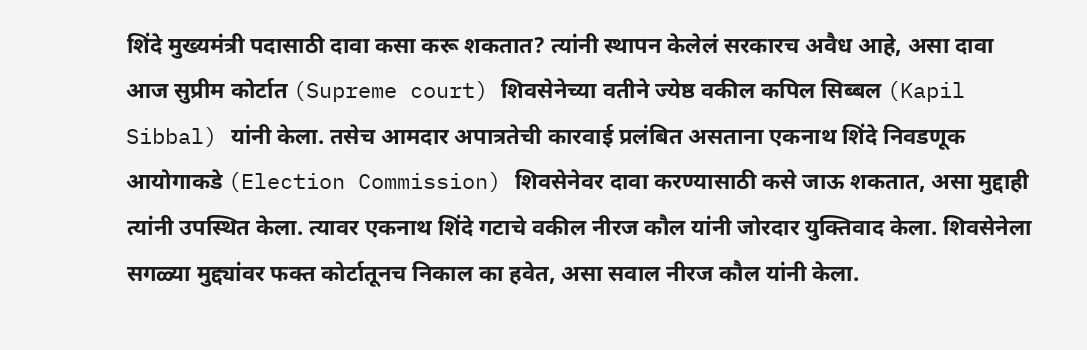शिंदे मुख्यमंत्री पदासाठी दावा कसा करू शकतात? त्यांनी स्थापन केलेलं सरकारच अवैध आहे, असा दावा आज सुप्रीम कोर्टात (Supreme court) शिवसेनेच्या वतीने ज्येष्ठ वकील कपिल सिब्बल (Kapil Sibbal) यांनी केला. तसेच आमदार अपात्रतेची कारवाई प्रलंबित असताना एकनाथ शिंदे निवडणूक आयोगाकडे (Election Commission) शिवसेनेवर दावा करण्यासाठी कसे जाऊ शकतात, असा मुद्दाही त्यांनी उपस्थित केला. त्यावर एकनाथ शिंदे गटाचे वकील नीरज कौल यांनी जोरदार युक्तिवाद केला. शिवसेनेला सगळ्या मुद्द्यांवर फक्त कोर्टातूनच निकाल का हवेत, असा सवाल नीरज कौल यांनी केला.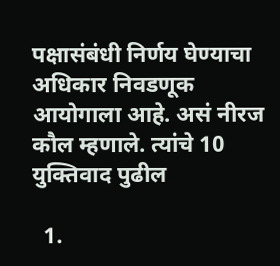पक्षासंबंधी निर्णय घेण्याचा अधिकार निवडणूक आयोगाला आहे. असं नीरज कौल म्हणाले. त्यांचे 10 युक्तिवाद पुढील

  1.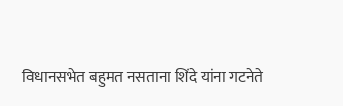विधानसभेत बहुमत नसताना शिंदे यांना गटनेते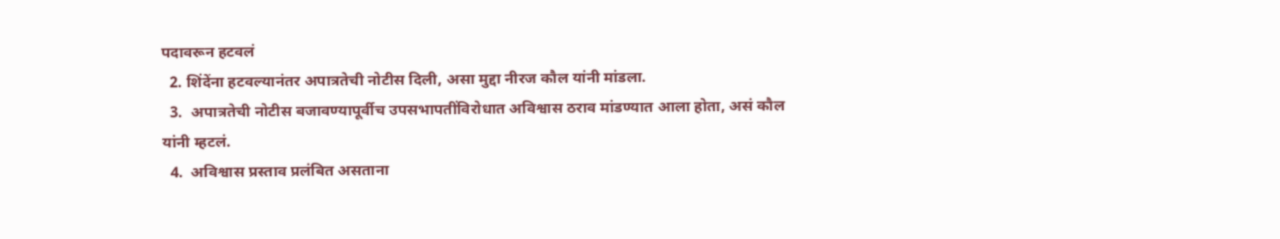पदावरून हटवलं
  2. शिंदेंना हटवल्यानंतर अपात्रतेची नोटीस दिली, असा मुद्दा नीरज कौल यांनी मांडला.
  3.  अपात्रतेची नोटीस बजावण्यापूर्वीच उपसभापतींविरोधात अविश्वास ठराव मांडण्यात आला होता, असं कौल यांनी म्हटलं.
  4.  अविश्वास प्रस्ताव प्रलंबित असताना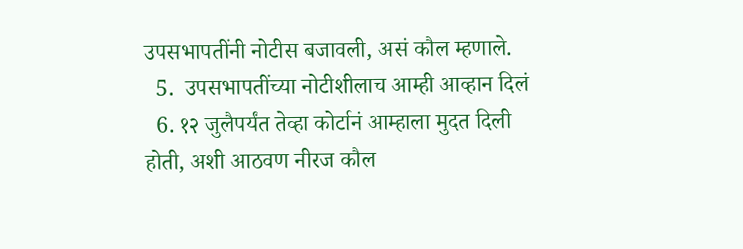उपसभापतींनी नोटीस बजावली, असं कौल म्हणाले.
  5.  उपसभापतींच्या नोटीशीलाच आम्ही आव्हान दिलं
  6. १२ जुलैपर्यंत तेव्हा कोर्टानं आम्हाला मुदत दिली होती, अशी आठवण नीरज कौल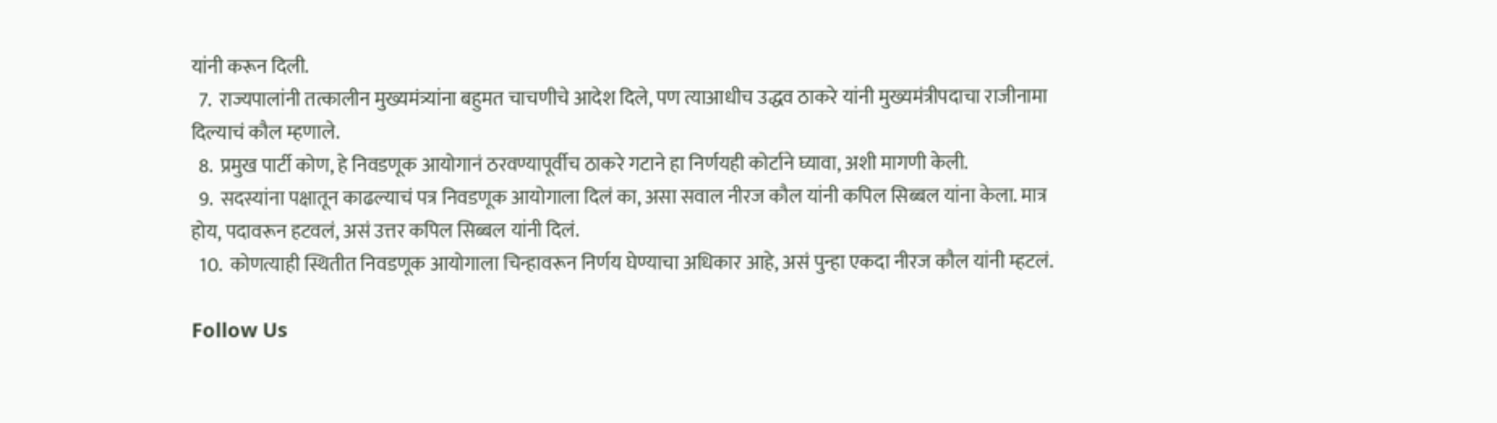यांनी करून दिली.
  7.  राज्यपालांनी तत्कालीन मुख्यमंत्र्यांना बहुमत चाचणीचे आदेश दिले, पण त्याआधीच उद्धव ठाकरे यांनी मुख्यमंत्रीपदाचा राजीनामा दिल्याचं कौल म्हणाले.
  8.  प्रमुख पार्टी कोण, हे निवडणूक आयोगानं ठरवण्यापूर्वीच ठाकरे गटाने हा निर्णयही कोर्टाने घ्यावा, अशी मागणी केली.
  9.  सदस्यांना पक्षातून काढल्याचं पत्र निवडणूक आयोगाला दिलं का, असा सवाल नीरज कौल यांनी कपिल सिब्बल यांना केला. मात्र होय, पदावरून हटवलं, असं उत्तर कपिल सिब्बल यांनी दिलं.
  10.  कोणत्याही स्थितीत निवडणूक आयोगाला चिन्हावरून निर्णय घेण्याचा अधिकार आहे, असं पुन्हा एकदा नीरज कौल यांनी म्हटलं.

Follow Us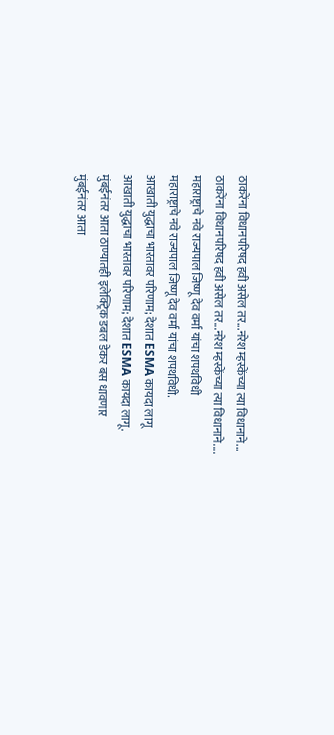ठाकरेंना विधानपरिषद हवी असेल तर...नरेश म्हस्केंच्या त्या विधानाने...
ठाकरेंना विधानपरिषद हवी असेल तर...नरेश म्हस्केंच्या त्या विधानाने....
महाराष्ट्राचे नवे राज्यपाल जिष्णू देव वर्मा यांचा शपथविधी
महाराष्ट्राचे नवे राज्यपाल जिष्णू देव वर्मा यांचा शपथविधी.
आखाती युद्धाचा भारतावर परिणाम; देशात ESMA कायदा लागू
आखाती युद्धाचा भारतावर परिणाम; देशात ESMA कायदा लागू.
मुंबईनंतर आता ठाण्यातही इलेक्ट्रिक डबल डेकर बस धावणार
मुंबईनंतर आता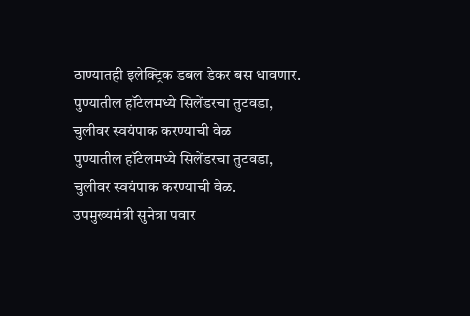ठाण्यातही इलेक्ट्रिक डबल डेकर बस धावणार.
पुण्यातील हॉटेलमध्ये सिलेंडरचा तुटवडा, चुलीवर स्वयंपाक करण्याची वेळ
पुण्यातील हॉटेलमध्ये सिलेंडरचा तुटवडा, चुलीवर स्वयंपाक करण्याची वेळ.
उपमुख्यमंत्री सुनेत्रा पवार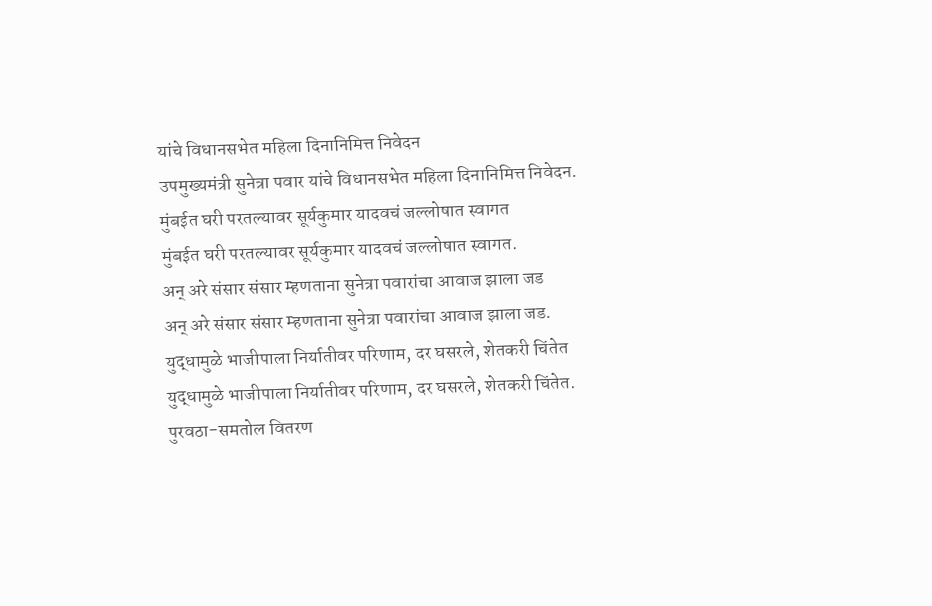यांचे विधानसभेत महिला दिनानिमित्त निवेदन
उपमुख्यमंत्री सुनेत्रा पवार यांचे विधानसभेत महिला दिनानिमित्त निवेदन.
मुंबईत घरी परतल्यावर सूर्यकुमार यादवचं जल्लोषात स्वागत
मुंबईत घरी परतल्यावर सूर्यकुमार यादवचं जल्लोषात स्वागत.
अन् अरे संसार संसार म्हणताना सुनेत्रा पवारांचा आवाज झाला जड
अन् अरे संसार संसार म्हणताना सुनेत्रा पवारांचा आवाज झाला जड.
युद्धामुळे भाजीपाला निर्यातीवर परिणाम, दर घसरले, शेतकरी चिंतेत
युद्धामुळे भाजीपाला निर्यातीवर परिणाम, दर घसरले, शेतकरी चिंतेत.
पुरवठा-समतोल वितरण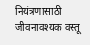नियंत्रणासाठी जीवनावश्यक वस्तू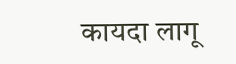कायदा लागू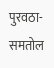पुरवठा-समतोल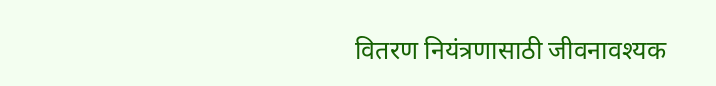वितरण नियंत्रणासाठी जीवनावश्यक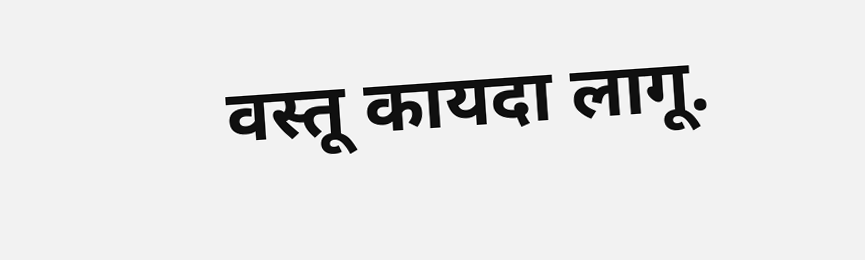वस्तू कायदा लागू.